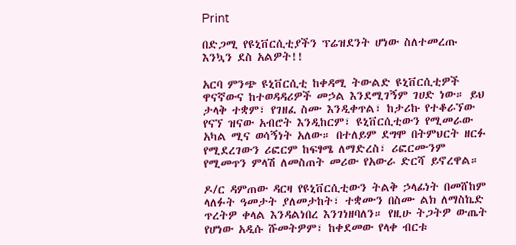Print

በድጋሚ የዩኒቨርሲቲያችን ፕሬዝደንት ሆነው ስለተመረጡ እንኳን ደስ አልዎት!!

አርባ ምንጭ ዩኒቨርሲቲ ከቀዳሚ ትውልድ ዩኒቨርሲቲዎች ዋናኛውና ከተወዳዳሪዎች መኃል እንደሚገኝም ገሀድ ነው። ይህ ታላቅ ተቋም፣ የገዘፈ ስሙ እንዲቀጥል፣ ከታሪኩ የተቆራኘው የናኘ ዝናው አብሮት እንዲከርም፣ ዩኒቨርሲቲውን የሚመራው አካል ሚና ወሳኝነት አለው። በተለይም ደግሞ በትምህርት ዘርፉ የሚደረገውን ሪፎርም ከፍፃሜ ለማድረስ፣ ሪፎርሙንም የሚመጥን ምላሽ ለመስጠት መሪው የአውራ ድርሻ ይኖረዋል።

ዶ/ር ዳምጠው ዳርዛ የዩኒቨርሲቲውን ትልቅ ኃላፊነት በመሸከም ላለፉት ዓመታት ያለመታከት፣ ተቋሙን በስሙ ልክ ለማስኬድ ጥረትዎ ቀላል እንዳልነበረ እንገነዘባለን። የዚሁ ትጋትዎ ውጤት የሆነው አዲሱ ሹመትዎም፣ ከቀደመው የላቀ ብርቱ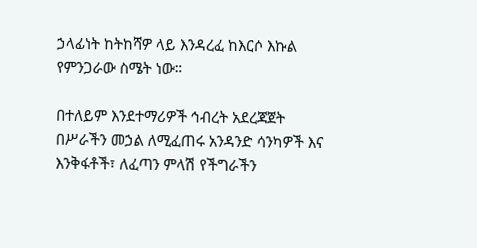ኃላፊነት ከትከሻዎ ላይ እንዳረፈ ከእርሶ እኩል የምንጋራው ስሜት ነው።

በተለይም እንደተማሪዎች ኅብረት አደረጃጀት በሥራችን መኃል ለሚፈጠሩ አንዳንድ ሳንካዎች እና እንቅፋቶች፣ ለፈጣን ምላሽ የችግራችን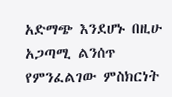አድማጭ እንደሆኑ በዚሁ አጋጣሚ ልንሰጥ የምንፈልገው ምስክርነት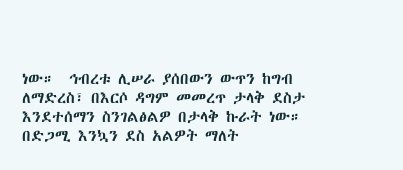ነው።  ኅብረቱ ሊሠራ ያሰበውን ውጥን ከግብ ለማድረስ፣ በእርሶ ዳግም መመረጥ ታላቅ ደስታ እንደተሰማን ስንገልፅልዎ በታላቅ ኩራት ነው።  በድጋሚ እንኳን ደስ አልዎት ማለት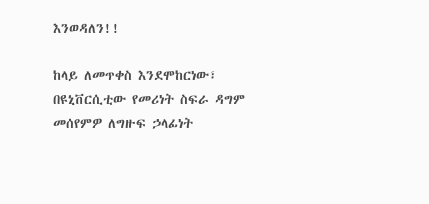እንወዳለን!!

ከላይ ለመጥቀስ እንደሞከርነው፣ በዩኒቨርሲቲው የመሪነት ስፍራ ዳግም መሰየምዎ ለግዙፍ ኃላፊነት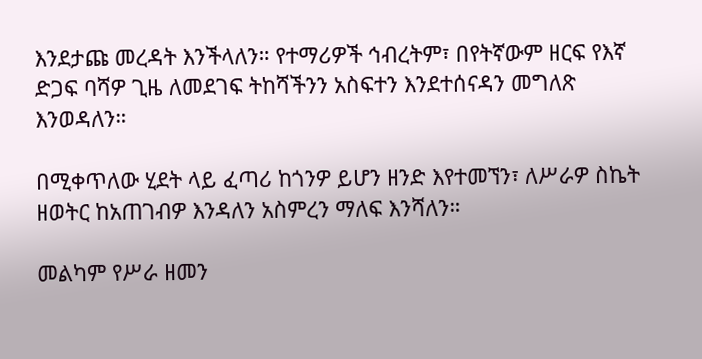እንደታጩ መረዳት እንችላለን። የተማሪዎች ኅብረትም፣ በየትኛውም ዘርፍ የእኛ ድጋፍ ባሻዎ ጊዜ ለመደገፍ ትከሻችንን አስፍተን እንደተሰናዳን መግለጽ እንወዳለን።

በሚቀጥለው ሂደት ላይ ፈጣሪ ከጎንዎ ይሆን ዘንድ እየተመኘን፣ ለሥራዎ ስኬት ዘወትር ከአጠገብዎ እንዳለን አስምረን ማለፍ እንሻለን።

መልካም የሥራ ዘመን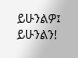ይሁንልዎ፤ ይሁንልን!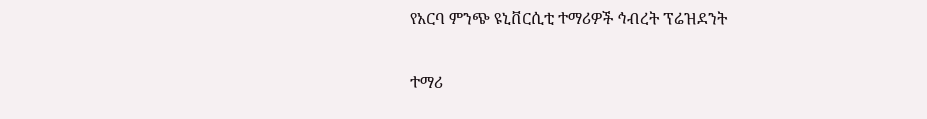የአርባ ምንጭ ዩኒቨርሲቲ ተማሪዎች ኅብረት ፕሬዝደንት

ተማሪ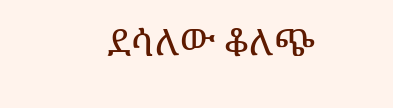ደሳለው ቆለጭ